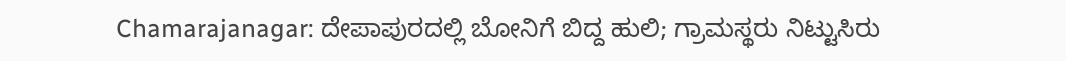Chamarajanagar: ದೇಪಾಪುರದಲ್ಲಿ ಬೋನಿಗೆ ಬಿದ್ದ ಹುಲಿ; ಗ್ರಾಮಸ್ಥರು ನಿಟ್ಟುಸಿರು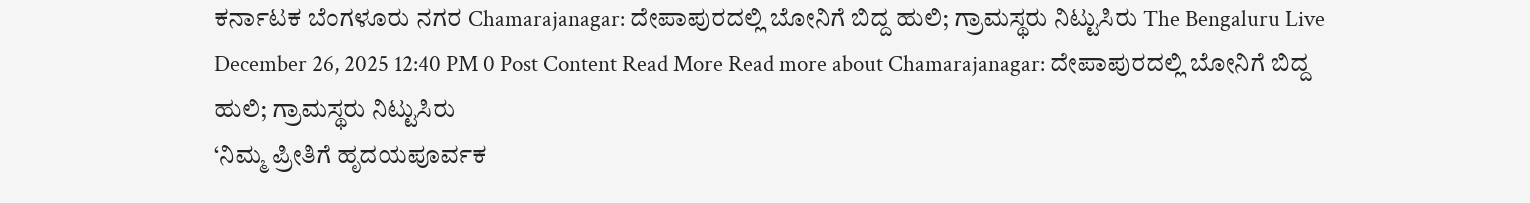ಕರ್ನಾಟಕ ಬೆಂಗಳೂರು ನಗರ Chamarajanagar: ದೇಪಾಪುರದಲ್ಲಿ ಬೋನಿಗೆ ಬಿದ್ದ ಹುಲಿ; ಗ್ರಾಮಸ್ಥರು ನಿಟ್ಟುಸಿರು The Bengaluru Live December 26, 2025 12:40 PM 0 Post Content Read More Read more about Chamarajanagar: ದೇಪಾಪುರದಲ್ಲಿ ಬೋನಿಗೆ ಬಿದ್ದ ಹುಲಿ; ಗ್ರಾಮಸ್ಥರು ನಿಟ್ಟುಸಿರು
‘ನಿಮ್ಮ ಪ್ರೀತಿಗೆ ಹೃದಯಪೂರ್ವಕ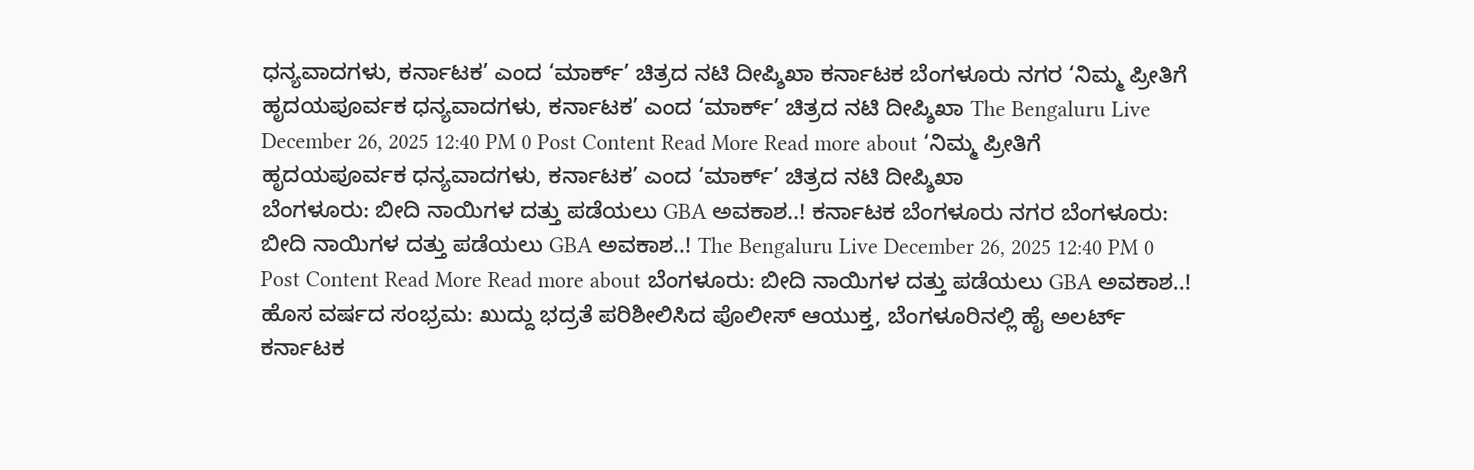ಧನ್ಯವಾದಗಳು, ಕರ್ನಾಟಕ’ ಎಂದ ‘ಮಾರ್ಕ್’ ಚಿತ್ರದ ನಟಿ ದೀಪ್ಶಿಖಾ ಕರ್ನಾಟಕ ಬೆಂಗಳೂರು ನಗರ ‘ನಿಮ್ಮ ಪ್ರೀತಿಗೆ ಹೃದಯಪೂರ್ವಕ ಧನ್ಯವಾದಗಳು, ಕರ್ನಾಟಕ’ ಎಂದ ‘ಮಾರ್ಕ್’ ಚಿತ್ರದ ನಟಿ ದೀಪ್ಶಿಖಾ The Bengaluru Live December 26, 2025 12:40 PM 0 Post Content Read More Read more about ‘ನಿಮ್ಮ ಪ್ರೀತಿಗೆ ಹೃದಯಪೂರ್ವಕ ಧನ್ಯವಾದಗಳು, ಕರ್ನಾಟಕ’ ಎಂದ ‘ಮಾರ್ಕ್’ ಚಿತ್ರದ ನಟಿ ದೀಪ್ಶಿಖಾ
ಬೆಂಗಳೂರು: ಬೀದಿ ನಾಯಿಗಳ ದತ್ತು ಪಡೆಯಲು GBA ಅವಕಾಶ..! ಕರ್ನಾಟಕ ಬೆಂಗಳೂರು ನಗರ ಬೆಂಗಳೂರು: ಬೀದಿ ನಾಯಿಗಳ ದತ್ತು ಪಡೆಯಲು GBA ಅವಕಾಶ..! The Bengaluru Live December 26, 2025 12:40 PM 0 Post Content Read More Read more about ಬೆಂಗಳೂರು: ಬೀದಿ ನಾಯಿಗಳ ದತ್ತು ಪಡೆಯಲು GBA ಅವಕಾಶ..!
ಹೊಸ ವರ್ಷದ ಸಂಭ್ರಮ: ಖುದ್ದು ಭದ್ರತೆ ಪರಿಶೀಲಿಸಿದ ಪೊಲೀಸ್ ಆಯುಕ್ತ, ಬೆಂಗಳೂರಿನಲ್ಲಿ ಹೈ ಅಲರ್ಟ್ ಕರ್ನಾಟಕ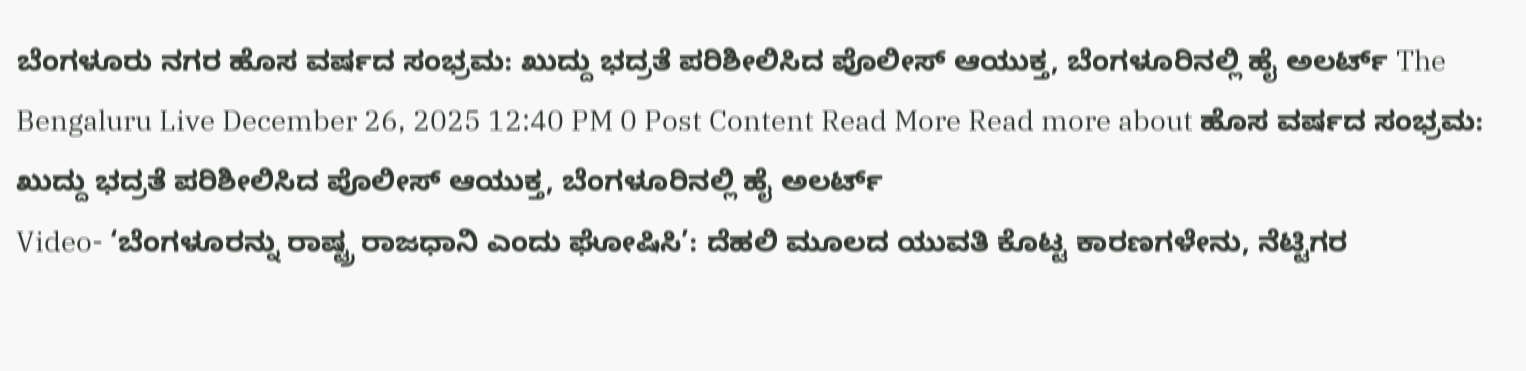ಬೆಂಗಳೂರು ನಗರ ಹೊಸ ವರ್ಷದ ಸಂಭ್ರಮ: ಖುದ್ದು ಭದ್ರತೆ ಪರಿಶೀಲಿಸಿದ ಪೊಲೀಸ್ ಆಯುಕ್ತ, ಬೆಂಗಳೂರಿನಲ್ಲಿ ಹೈ ಅಲರ್ಟ್ The Bengaluru Live December 26, 2025 12:40 PM 0 Post Content Read More Read more about ಹೊಸ ವರ್ಷದ ಸಂಭ್ರಮ: ಖುದ್ದು ಭದ್ರತೆ ಪರಿಶೀಲಿಸಿದ ಪೊಲೀಸ್ ಆಯುಕ್ತ, ಬೆಂಗಳೂರಿನಲ್ಲಿ ಹೈ ಅಲರ್ಟ್
Video- ‘ಬೆಂಗಳೂರನ್ನು ರಾಷ್ಟ್ರ ರಾಜಧಾನಿ ಎಂದು ಘೋಷಿಸಿ’: ದೆಹಲಿ ಮೂಲದ ಯುವತಿ ಕೊಟ್ಟ ಕಾರಣಗಳೇನು, ನೆಟ್ಟಿಗರ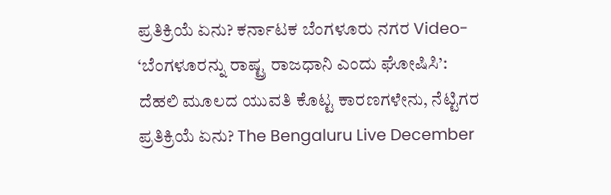ಪ್ರತಿಕ್ರಿಯೆ ಏನು? ಕರ್ನಾಟಕ ಬೆಂಗಳೂರು ನಗರ Video- ‘ಬೆಂಗಳೂರನ್ನು ರಾಷ್ಟ್ರ ರಾಜಧಾನಿ ಎಂದು ಘೋಷಿಸಿ’: ದೆಹಲಿ ಮೂಲದ ಯುವತಿ ಕೊಟ್ಟ ಕಾರಣಗಳೇನು, ನೆಟ್ಟಿಗರ ಪ್ರತಿಕ್ರಿಯೆ ಏನು? The Bengaluru Live December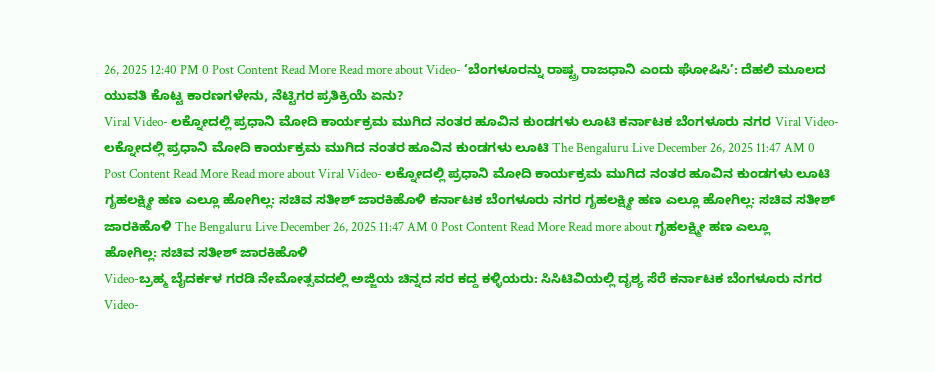26, 2025 12:40 PM 0 Post Content Read More Read more about Video- ‘ಬೆಂಗಳೂರನ್ನು ರಾಷ್ಟ್ರ ರಾಜಧಾನಿ ಎಂದು ಘೋಷಿಸಿ’: ದೆಹಲಿ ಮೂಲದ ಯುವತಿ ಕೊಟ್ಟ ಕಾರಣಗಳೇನು, ನೆಟ್ಟಿಗರ ಪ್ರತಿಕ್ರಿಯೆ ಏನು?
Viral Video- ಲಕ್ನೋದಲ್ಲಿ ಪ್ರಧಾನಿ ಮೋದಿ ಕಾರ್ಯಕ್ರಮ ಮುಗಿದ ನಂತರ ಹೂವಿನ ಕುಂಡಗಳು ಲೂಟಿ ಕರ್ನಾಟಕ ಬೆಂಗಳೂರು ನಗರ Viral Video- ಲಕ್ನೋದಲ್ಲಿ ಪ್ರಧಾನಿ ಮೋದಿ ಕಾರ್ಯಕ್ರಮ ಮುಗಿದ ನಂತರ ಹೂವಿನ ಕುಂಡಗಳು ಲೂಟಿ The Bengaluru Live December 26, 2025 11:47 AM 0 Post Content Read More Read more about Viral Video- ಲಕ್ನೋದಲ್ಲಿ ಪ್ರಧಾನಿ ಮೋದಿ ಕಾರ್ಯಕ್ರಮ ಮುಗಿದ ನಂತರ ಹೂವಿನ ಕುಂಡಗಳು ಲೂಟಿ
ಗೃಹಲಕ್ಷ್ಮೀ ಹಣ ಎಲ್ಲೂ ಹೋಗಿಲ್ಲ: ಸಚಿವ ಸತೀಶ್ ಜಾರಕಿಹೊಳಿ ಕರ್ನಾಟಕ ಬೆಂಗಳೂರು ನಗರ ಗೃಹಲಕ್ಷ್ಮೀ ಹಣ ಎಲ್ಲೂ ಹೋಗಿಲ್ಲ: ಸಚಿವ ಸತೀಶ್ ಜಾರಕಿಹೊಳಿ The Bengaluru Live December 26, 2025 11:47 AM 0 Post Content Read More Read more about ಗೃಹಲಕ್ಷ್ಮೀ ಹಣ ಎಲ್ಲೂ ಹೋಗಿಲ್ಲ: ಸಚಿವ ಸತೀಶ್ ಜಾರಕಿಹೊಳಿ
Video-ಬ್ರಹ್ಮ ಬೈದರ್ಕಳ ಗರಡಿ ನೇಮೋತ್ಸವದಲ್ಲಿ ಅಜ್ಜಿಯ ಚಿನ್ನದ ಸರ ಕದ್ದ ಕಳ್ಳಿಯರು: ಸಿಸಿಟಿವಿಯಲ್ಲಿ ದೃಶ್ಯ ಸೆರೆ ಕರ್ನಾಟಕ ಬೆಂಗಳೂರು ನಗರ Video-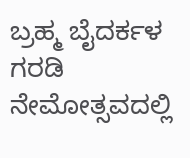ಬ್ರಹ್ಮ ಬೈದರ್ಕಳ ಗರಡಿ ನೇಮೋತ್ಸವದಲ್ಲಿ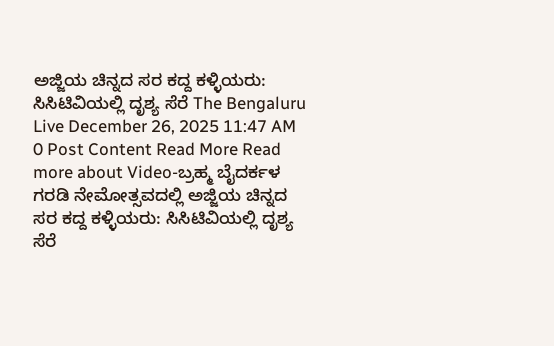ಅಜ್ಜಿಯ ಚಿನ್ನದ ಸರ ಕದ್ದ ಕಳ್ಳಿಯರು: ಸಿಸಿಟಿವಿಯಲ್ಲಿ ದೃಶ್ಯ ಸೆರೆ The Bengaluru Live December 26, 2025 11:47 AM 0 Post Content Read More Read more about Video-ಬ್ರಹ್ಮ ಬೈದರ್ಕಳ ಗರಡಿ ನೇಮೋತ್ಸವದಲ್ಲಿ ಅಜ್ಜಿಯ ಚಿನ್ನದ ಸರ ಕದ್ದ ಕಳ್ಳಿಯರು: ಸಿಸಿಟಿವಿಯಲ್ಲಿ ದೃಶ್ಯ ಸೆರೆ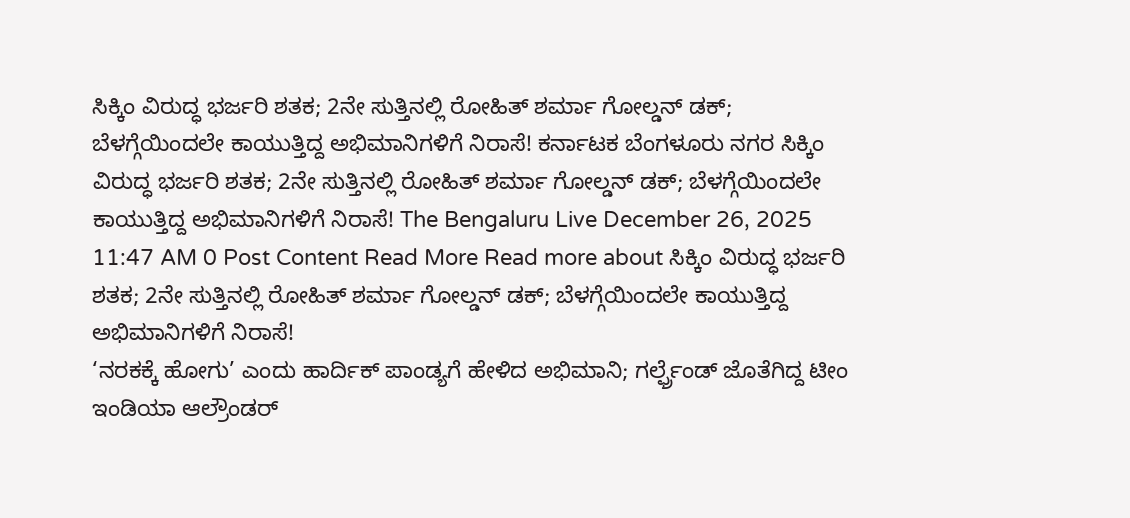ಸಿಕ್ಕಿಂ ವಿರುದ್ಧ ಭರ್ಜರಿ ಶತಕ; 2ನೇ ಸುತ್ತಿನಲ್ಲಿ ರೋಹಿತ್ ಶರ್ಮಾ ಗೋಲ್ಡನ್ ಡಕ್; ಬೆಳಗ್ಗೆಯಿಂದಲೇ ಕಾಯುತ್ತಿದ್ದ ಅಭಿಮಾನಿಗಳಿಗೆ ನಿರಾಸೆ! ಕರ್ನಾಟಕ ಬೆಂಗಳೂರು ನಗರ ಸಿಕ್ಕಿಂ ವಿರುದ್ಧ ಭರ್ಜರಿ ಶತಕ; 2ನೇ ಸುತ್ತಿನಲ್ಲಿ ರೋಹಿತ್ ಶರ್ಮಾ ಗೋಲ್ಡನ್ ಡಕ್; ಬೆಳಗ್ಗೆಯಿಂದಲೇ ಕಾಯುತ್ತಿದ್ದ ಅಭಿಮಾನಿಗಳಿಗೆ ನಿರಾಸೆ! The Bengaluru Live December 26, 2025 11:47 AM 0 Post Content Read More Read more about ಸಿಕ್ಕಿಂ ವಿರುದ್ಧ ಭರ್ಜರಿ ಶತಕ; 2ನೇ ಸುತ್ತಿನಲ್ಲಿ ರೋಹಿತ್ ಶರ್ಮಾ ಗೋಲ್ಡನ್ ಡಕ್; ಬೆಳಗ್ಗೆಯಿಂದಲೇ ಕಾಯುತ್ತಿದ್ದ ಅಭಿಮಾನಿಗಳಿಗೆ ನಿರಾಸೆ!
‘ನರಕಕ್ಕೆ ಹೋಗು’ ಎಂದು ಹಾರ್ದಿಕ್ ಪಾಂಡ್ಯಗೆ ಹೇಳಿದ ಅಭಿಮಾನಿ; ಗರ್ಲ್ಫ್ರೆಂಡ್ ಜೊತೆಗಿದ್ದ ಟೀಂ ಇಂಡಿಯಾ ಆಲ್ರೌಂಡರ್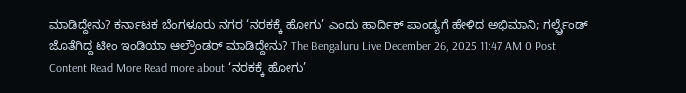ಮಾಡಿದ್ದೇನು? ಕರ್ನಾಟಕ ಬೆಂಗಳೂರು ನಗರ ‘ನರಕಕ್ಕೆ ಹೋಗು’ ಎಂದು ಹಾರ್ದಿಕ್ ಪಾಂಡ್ಯಗೆ ಹೇಳಿದ ಅಭಿಮಾನಿ; ಗರ್ಲ್ಫ್ರೆಂಡ್ ಜೊತೆಗಿದ್ದ ಟೀಂ ಇಂಡಿಯಾ ಆಲ್ರೌಂಡರ್ ಮಾಡಿದ್ದೇನು? The Bengaluru Live December 26, 2025 11:47 AM 0 Post Content Read More Read more about ‘ನರಕಕ್ಕೆ ಹೋಗು’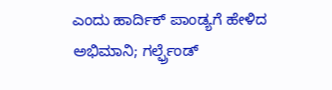ಎಂದು ಹಾರ್ದಿಕ್ ಪಾಂಡ್ಯಗೆ ಹೇಳಿದ ಅಭಿಮಾನಿ; ಗರ್ಲ್ಫ್ರೆಂಡ್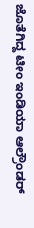ಜೊತೆಗಿದ್ದ ಟೀಂ ಇಂಡಿಯಾ ಆಲ್ರೌಂಡರ್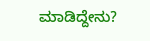ಮಾಡಿದ್ದೇನು?